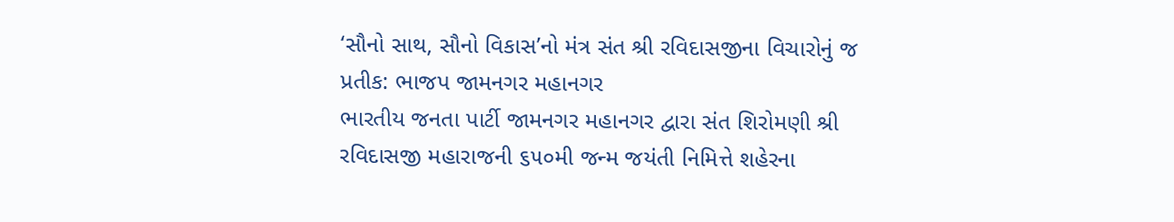‘સૌનો સાથ, સૌનો વિકાસ’નો મંત્ર સંત શ્રી રવિદાસજીના વિચારોનું જ પ્રતીક: ભાજપ જામનગર મહાનગર
ભારતીય જનતા પાર્ટી જામનગર મહાનગર દ્વારા સંત શિરોમણી શ્રી રવિદાસજી મહારાજની ૬૫૦મી જન્મ જયંતી નિમિત્તે શહેરના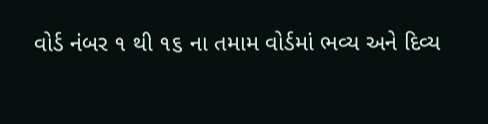વોર્ડ નંબર ૧ થી ૧૬ ના તમામ વોર્ડમાં ભવ્ય અને દિવ્ય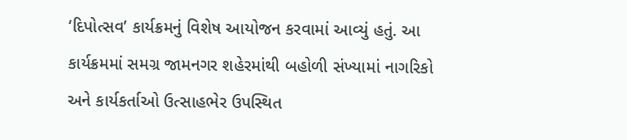‘દિપોત્સવ’ કાર્યક્રમનું વિશેષ આયોજન કરવામાં આવ્યું હતું. આ કાર્યક્રમમાં સમગ્ર જામનગર શહેરમાંથી બહોળી સંખ્યામાં નાગરિકો અને કાર્યકર્તાઓ ઉત્સાહભેર ઉપસ્થિત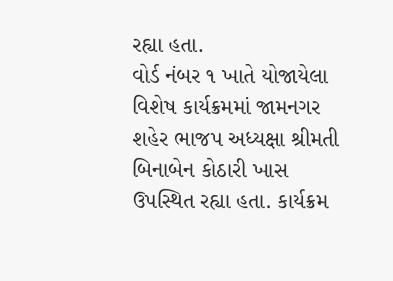રહ્યા હતા.
વોર્ડ નંબર ૧ ખાતે યોજાયેલા વિશેષ કાર્યક્રમમાં જામનગર શહેર ભાજપ અધ્યક્ષા શ્રીમતી બિનાબેન કોઠારી ખાસ ઉપસ્થિત રહ્યા હતા. કાર્યક્રમ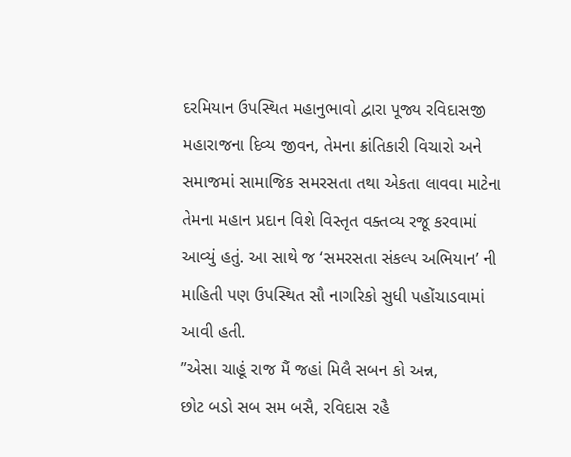દરમિયાન ઉપસ્થિત મહાનુભાવો દ્વારા પૂજ્ય રવિદાસજી મહારાજના દિવ્ય જીવન, તેમના ક્રાંતિકારી વિચારો અને સમાજમાં સામાજિક સમરસતા તથા એકતા લાવવા માટેના તેમના મહાન પ્રદાન વિશે વિસ્તૃત વક્તવ્ય રજૂ કરવામાં આવ્યું હતું. આ સાથે જ ‘સમરસતા સંકલ્પ અભિયાન’ ની માહિતી પણ ઉપસ્થિત સૌ નાગરિકો સુધી પહોંચાડવામાં આવી હતી.
”એસા ચાહૂં રાજ મૈં જહાં મિલૈ સબન કો અન્ન,
છોટ બડો સબ સમ બસૈ, રવિદાસ રહૈ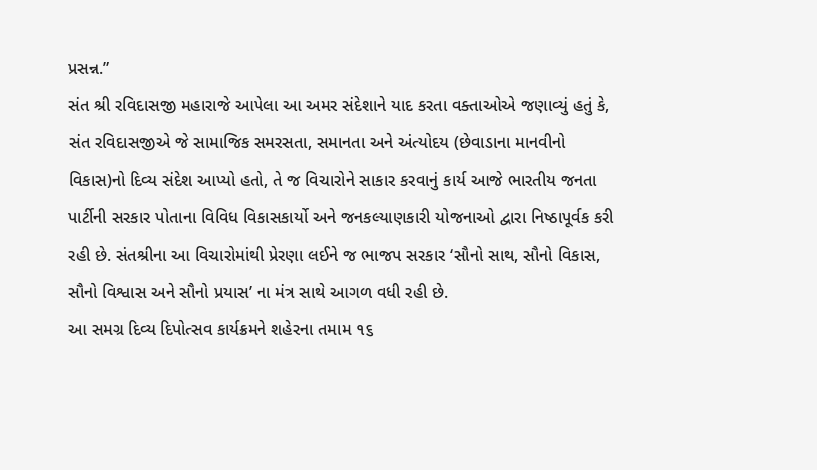પ્રસન્ન.”
સંત શ્રી રવિદાસજી મહારાજે આપેલા આ અમર સંદેશાને યાદ કરતા વક્તાઓએ જણાવ્યું હતું કે, સંત રવિદાસજીએ જે સામાજિક સમરસતા, સમાનતા અને અંત્યોદય (છેવાડાના માનવીનો વિકાસ)નો દિવ્ય સંદેશ આપ્યો હતો, તે જ વિચારોને સાકાર કરવાનું કાર્ય આજે ભારતીય જનતા પાર્ટીની સરકાર પોતાના વિવિધ વિકાસકાર્યો અને જનકલ્યાણકારી યોજનાઓ દ્વારા નિષ્ઠાપૂર્વક કરી રહી છે. સંતશ્રીના આ વિચારોમાંથી પ્રેરણા લઈને જ ભાજપ સરકાર ‘સૌનો સાથ, સૌનો વિકાસ, સૌનો વિશ્વાસ અને સૌનો પ્રયાસ’ ના મંત્ર સાથે આગળ વધી રહી છે.
આ સમગ્ર દિવ્ય દિપોત્સવ કાર્યક્રમને શહેરના તમામ ૧૬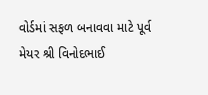વોર્ડમાં સફળ બનાવવા માટે પૂર્વ મેયર શ્રી વિનોદભાઈ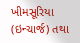ખીમસૂરિયા (ઇન્ચાર્જ) તથા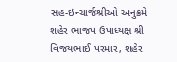સહ-ઇન્ચાર્જશ્રીઓ અનુક્રમે શહેર ભાજપ ઉપાધ્યક્ષ શ્રી વિજયભાઈ પરમાર, શહેર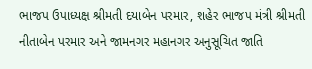ભાજપ ઉપાધ્યક્ષ શ્રીમતી દયાબેન પરમાર, શહેર ભાજપ મંત્રી શ્રીમતી નીતાબેન પરમાર અને જામનગર મહાનગર અનુસૂચિત જાતિ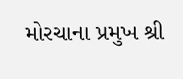મોરચાના પ્રમુખ શ્રી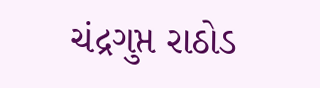ચંદ્રગુપ્ત રાઠોડ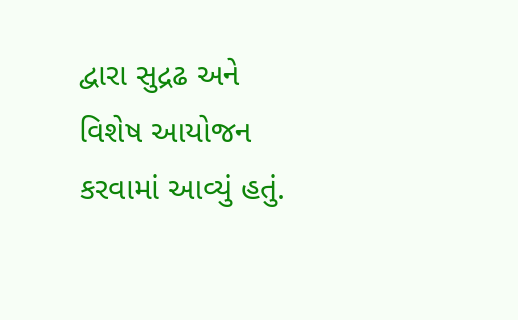દ્વારા સુદ્રઢ અને વિશેષ આયોજન કરવામાં આવ્યું હતું.